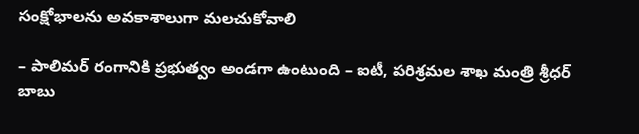సంక్షోభాలను అవకాశాలుగా మలచుకోవాలి

– పాలిమర్ రంగానికి ప్రభుత్వం అండగా ఉంటుంది – ఐటీ, పరిశ్రమల శాఖ మంత్రి శ్రీధర్ బాబు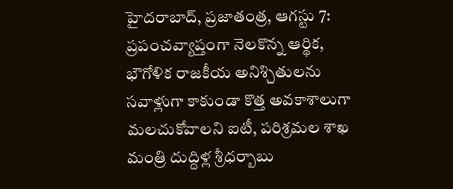హైదరాబాద్, ప్రజాతంత్ర, ఆగస్టు 7: ప్రపంచవ్యాప్తంగా నెలకొన్న ఆర్థిక, భౌగోళిక రాజకీయ అనిశ్చితులను సవాళ్లుగా కాకుండా కొత్త అవకాశాలుగా మలచుకోవాలని ఐటీ, పరిశ్రమల శాఖ మంత్రి దుద్దిళ్ల శ్రీధర్బాబు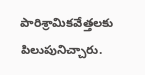పారిశ్రామికవేత్తలకు పిలుపునిచ్చారు.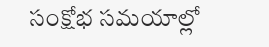సంక్షోభ సమయాల్లో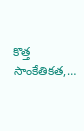కొత్త సాంకేతికత,…